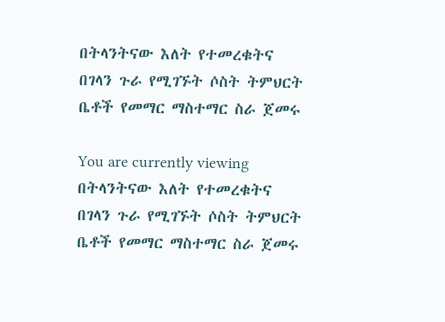በትላንትናው እለት የተመረቁትና በገላን ጉራ የሚገኙት ሶስት ትምህርት ቤቶች የመማር ማስተማር ስራ ጀመሩ

You are currently viewing በትላንትናው እለት የተመረቁትና በገላን ጉራ የሚገኙት ሶስት ትምህርት ቤቶች የመማር ማስተማር ስራ ጀመሩ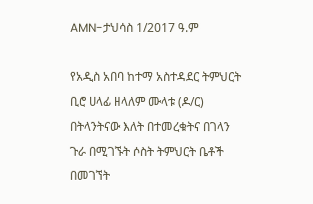AMN-ታህሳስ 1/2017 ዓ.ም

የአዲስ አበባ ከተማ አስተዳደር ትምህርት ቢሮ ሀላፊ ዘላለም ሙላቱ (ዶ/ር) በትላንትናው እለት በተመረቁትና በገላን ጉራ በሚገኙት ሶስት ትምህርት ቤቶች በመገኘት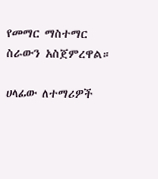የመማር ማስተማር ስራውን አስጀምረዋል።

ሀላፊው ለተማሪዎች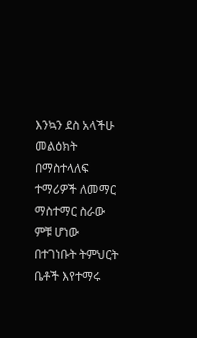እንኳን ደስ አላችሁ መልዕክት በማስተላለፍ ተማሪዎች ለመማር ማስተማር ስራው ምቹ ሆነው በተገነቡት ትምህርት ቤቶች እየተማሩ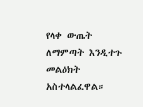የላቀ ውጤት ለማምጣት እንዲተጉ መልዕክት አስተላልፈዋል።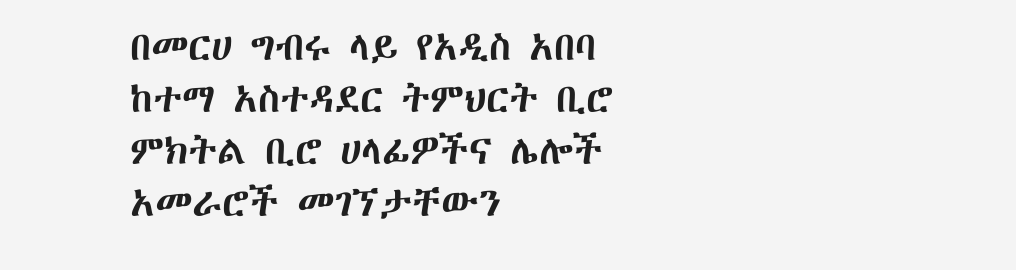በመርሀ ግብሩ ላይ የአዲስ አበባ ከተማ አስተዳደር ትምህርት ቢሮ ምክትል ቢሮ ሀላፊዎችና ሌሎች አመራሮች መገኘታቸውን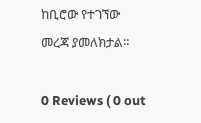ከቢሮው የተገኘው መረጃ ያመለክታል።

0 Reviews ( 0 out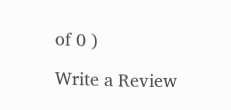of 0 )

Write a Review